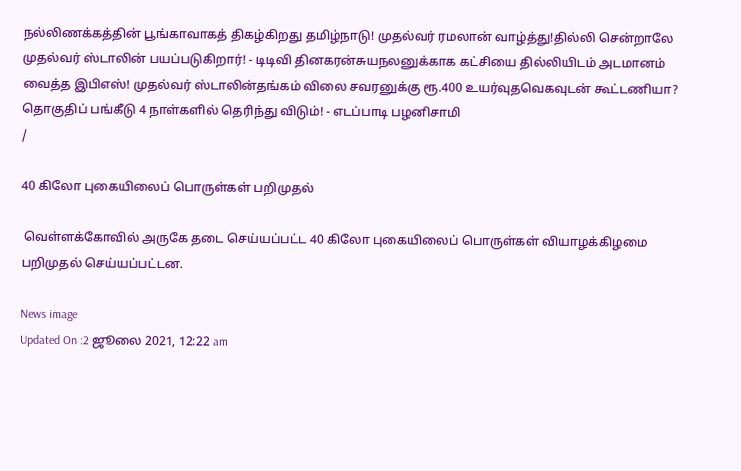நல்லிணக்கத்தின் பூங்காவாகத் திகழ்கிறது தமிழ்நாடு! முதல்வர் ரமலான் வாழ்த்து!தில்லி சென்றாலே முதல்வர் ஸ்டாலின் பயப்படுகிறார்! - டிடிவி தினகரன்சுயநலனுக்காக கட்சியை தில்லியிடம் அடமானம் வைத்த இபிஎஸ்! முதல்வர் ஸ்டாலின்தங்கம் விலை சவரனுக்கு ரூ.400 உயர்வுதவெகவுடன் கூட்டணியா? தொகுதிப் பங்கீடு 4 நாள்களில் தெரிந்து விடும்! - எடப்பாடி பழனிசாமி
/

40 கிலோ புகையிலைப் பொருள்கள் பறிமுதல்

 வெள்ளக்கோவில் அருகே தடை செய்யப்பட்ட 40 கிலோ புகையிலைப் பொருள்கள் வியாழக்கிழமை பறிமுதல் செய்யப்பட்டன.

News image
Updated On :2 ஜூலை 2021, 12:22 am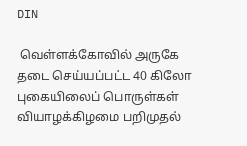DIN

 வெள்ளக்கோவில் அருகே தடை செய்யப்பட்ட 40 கிலோ புகையிலைப் பொருள்கள் வியாழக்கிழமை பறிமுதல்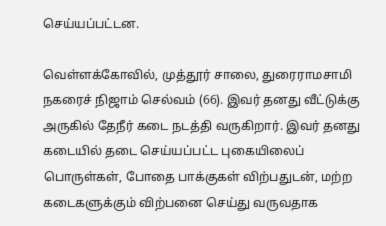செய்யப்பட்டன.

வெள்ளக்கோவில், முத்தூர் சாலை, துரைராமசாமி நகரைச் நிஜாம் செல்வம் (66). இவர் தனது வீட்டுக்கு அருகில் தேநீர் கடை நடத்தி வருகிறார். இவர் தனது கடையில் தடை செய்யப்பட்ட புகையிலைப் பொருள்கள், போதை பாக்குகள் விற்பதுடன், மற்ற கடைகளுக்கும் விற்பனை செய்து வருவதாக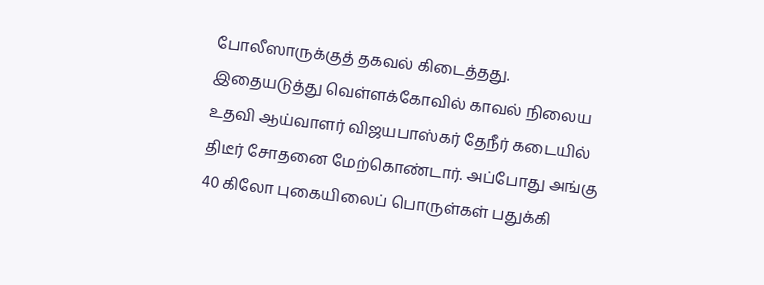போலீஸாருக்குத் தகவல் கிடைத்தது. இதையடுத்து வெள்ளக்கோவில் காவல் நிலைய உதவி ஆய்வாளர் விஜயபாஸ்கர் தேநீர் கடையில் திடீர் சோதனை மேற்கொண்டார். அப்போது அங்கு 40 கிலோ புகையிலைப் பொருள்கள் பதுக்கி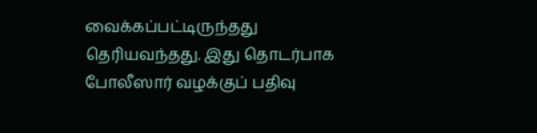வைக்கப்பட்டிருந்தது தெரியவந்தது. இது தொடர்பாக போலீஸார் வழக்குப் பதிவு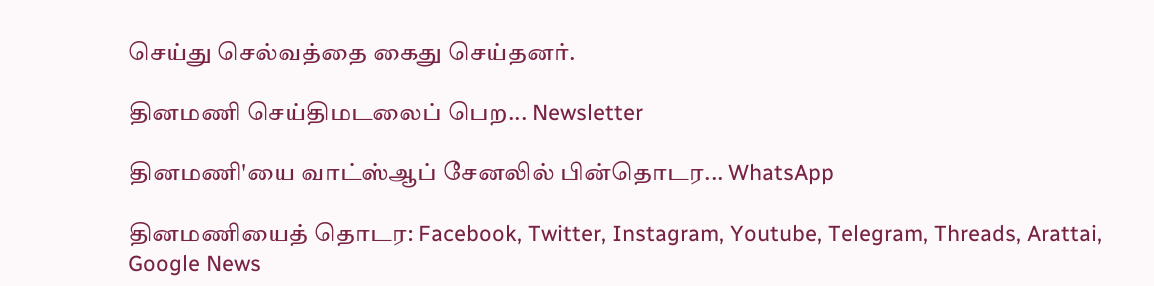செய்து செல்வத்தை கைது செய்தனர்.

தினமணி செய்திமடலைப் பெற... Newsletter

தினமணி'யை வாட்ஸ்ஆப் சேனலில் பின்தொடர... WhatsApp

தினமணியைத் தொடர: Facebook, Twitter, Instagram, Youtube, Telegram, Threads, Arattai, Google News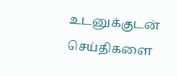உடனுக்குடன் செய்திகளை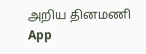அறிய தினமணி App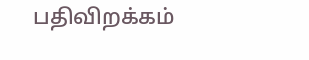பதிவிறக்கம்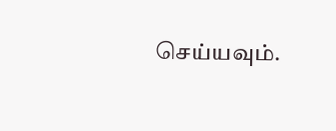செய்யவும்.